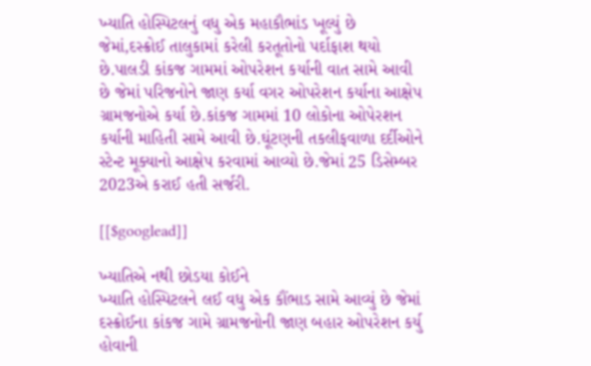ખ્યાતિ હોસ્પિટલનું વધુ એક મહાકૌભાંડ ખૂલ્યું છે જેમાં,દસ્ક્રોઈ તાલુકામાં કરેલી કરતૂતોનો પર્દાફાશ થયો છે.પાલડી કાંકજ ગામમાં ઓપરેશન કર્યાની વાત સામે આવી છે જેમાં પરિજનોને જાણ કર્યા વગર ઓપરેશન કર્યાના આક્ષેપ ગ્રામજનોએ કર્યા છે.કાંકજ ગામમાં 10 લોકોના ઓપેરશન કર્યાની માહિતી સામે આવી છે.ઘૂંટણની તકલીફવાળા દર્દીઓને સ્ટેન્ટ મૂક્યાનો આક્ષેપ કરવામાં આવ્યો છે.જેમાં 25 ડિસેમ્બર 2023એ કરાઈ હતી સર્જરી.

[[$googlead]]

ખ્યાતિએ નથી છોડયા કોઈને
ખ્યાતિ હોસ્પિટલને લઈ વધુ એક કૌંભાડ સામે આવ્યું છે જેમાં દસ્ક્રોઈના કાંકજ ગામે ગ્રામજનોની જાણ બહાર ઓપરેશન કર્યુ હોવાની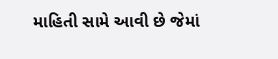માહિતી સામે આવી છે જેમાં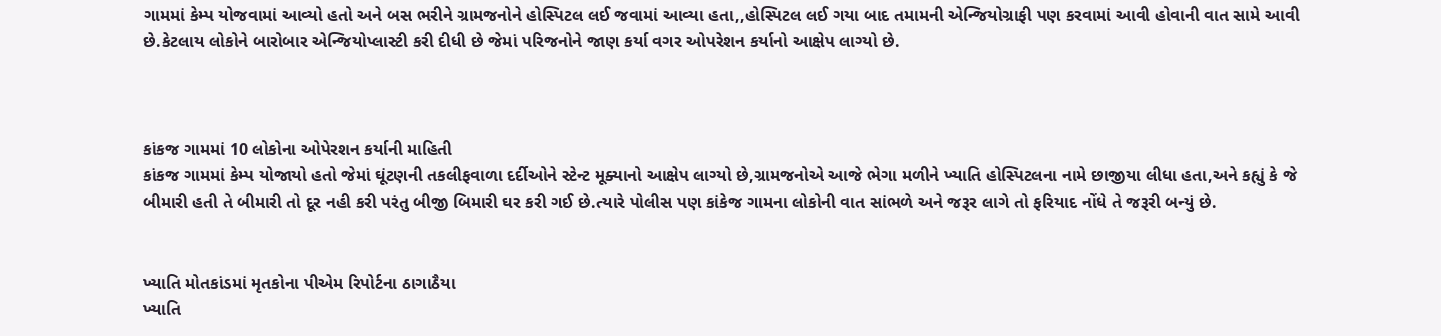ગામમાં કેમ્પ યોજવામાં આવ્યો હતો અને બસ ભરીને ગ્રામજનોને હોસ્પિટલ લઈ જવામાં આવ્યા હતા,,હોસ્પિટલ લઈ ગયા બાદ તમામની એન્જિયોગ્રાફી પણ કરવામાં આવી હોવાની વાત સામે આવી છે.કેટલાય લોકોને બારોબાર એન્જિયોપ્લાસ્ટી કરી દીધી છે જેમાં પરિજનોને જાણ કર્યા વગર ઓપરેશન કર્યાનો આક્ષેપ લાગ્યો છે.



કાંકજ ગામમાં 10 લોકોના ઓપેરશન કર્યાની માહિતી
કાંકજ ગામમાં કેમ્પ યોજાયો હતો જેમાં ઘૂંટણની તકલીફવાળા દર્દીઓને સ્ટેન્ટ મૂક્યાનો આક્ષેપ લાગ્યો છે,ગ્રામજનોએ આજે ભેગા મળીને ખ્યાતિ હોસ્પિટલના નામે છાજીયા લીધા હતા,અને કહ્યું કે જે બીમારી હતી તે બીમારી તો દૂર નહી કરી પરંતુ બીજી બિમારી ઘર કરી ગઈ છે.ત્યારે પોલીસ પણ કાંકેજ ગામના લોકોની વાત સાંભળે અને જરૂર લાગે તો ફરિયાદ નોંધે તે જરૂરી બન્યું છે.


ખ્યાતિ મોતકાંડમાં મૃતકોના પીએમ રિપોર્ટના ઠાગાઠૈયા
ખ્યાતિ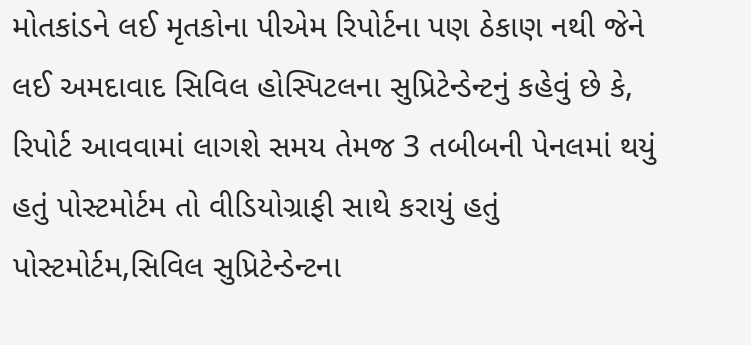મોતકાંડને લઈ મૃતકોના પીએમ રિપોર્ટના પણ ઠેકાણ નથી જેને લઈ અમદાવાદ સિવિલ હોસ્પિટલના સુપ્રિટેન્ડેન્ટનું કહેવું છે કે,
રિપોર્ટ આવવામાં લાગશે સમય તેમજ 3 તબીબની પેનલમાં થયું હતું પોસ્ટમોર્ટમ તો વીડિયોગ્રાફી સાથે કરાયું હતું પોસ્ટમોર્ટમ,સિવિલ સુપ્રિટેન્ડેન્ટના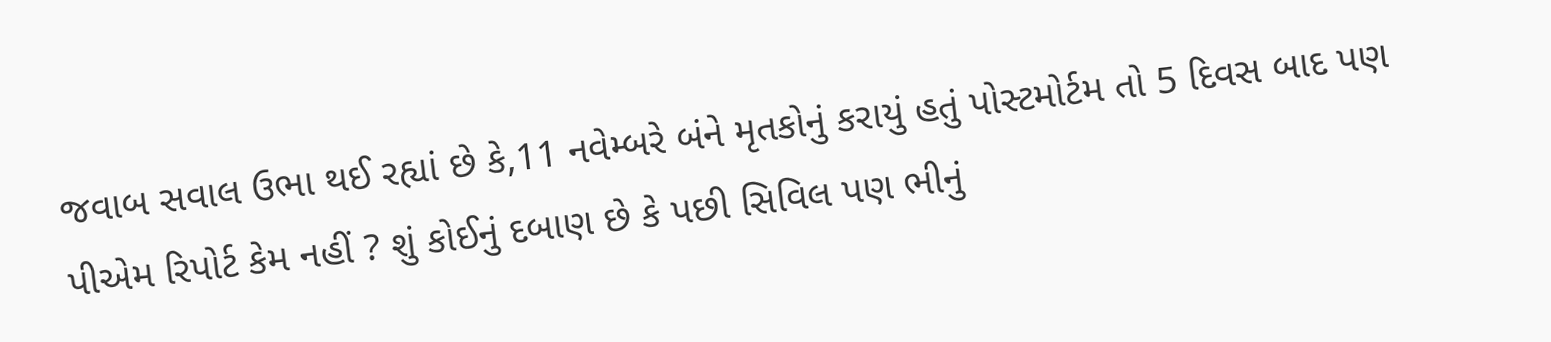જવાબ સવાલ ઉભા થઈ રહ્યાં છે કે,11 નવેમ્બરે બંને મૃતકોનું કરાયું હતું પોસ્ટમોર્ટમ તો 5 દિવસ બાદ પણ પીએમ રિપોર્ટ કેમ નહીં ? શું કોઈનું દબાણ છે કે પછી સિવિલ પણ ભીનું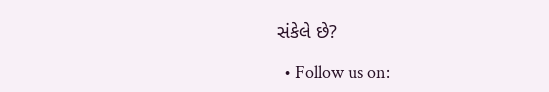સંકેલે છે?

  • Follow us on: